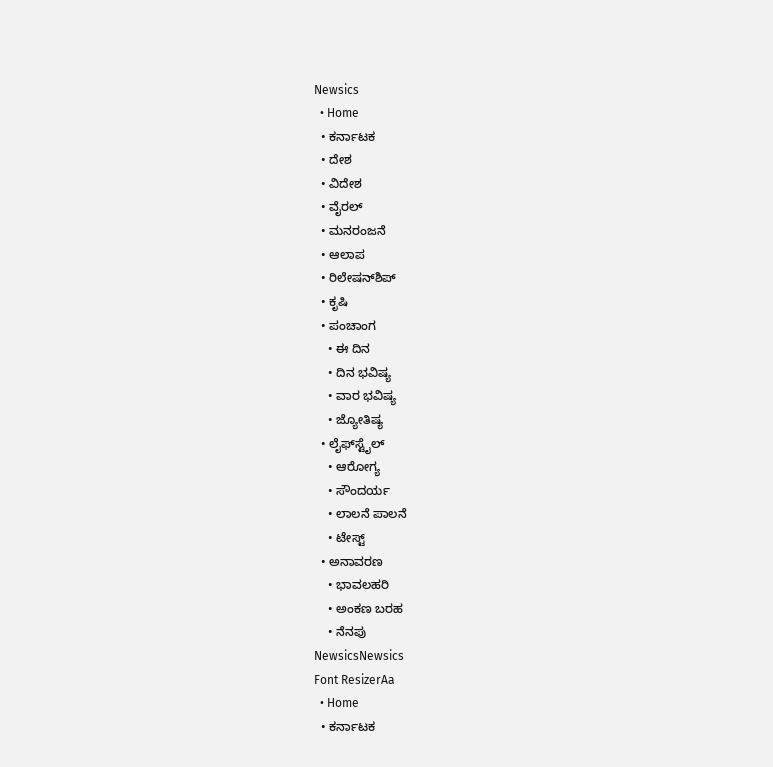Newsics
  • Home
  • ಕರ್ನಾಟಕ
  • ದೇಶ
  • ವಿದೇಶ
  • ವೈರಲ್
  • ಮನರಂಜನೆ
  • ಆಲಾಪ
  • ರಿಲೇಷನ್‌ಶಿಪ್
  • ಕೃಷಿ
  • ಪಂಚಾಂಗ
    • ಈ ದಿನ
    • ದಿನ ಭವಿಷ್ಯ
    • ವಾರ ಭವಿಷ್ಯ
    • ಜ್ಯೋತಿಷ್ಯ
  • ಲೈಫ್‌ಸ್ಟೈಲ್
    • ಆರೋಗ್ಯ
    • ಸೌಂದರ್ಯ
    • ಲಾಲನೆ ಪಾಲನೆ
    • ಟೇಸ್ಟ್
  • ಅನಾವರಣ
    • ಭಾವಲಹರಿ
    • ಅಂಕಣ ಬರಹ
    • ನೆನಪು
NewsicsNewsics
Font ResizerAa
  • Home
  • ಕರ್ನಾಟಕ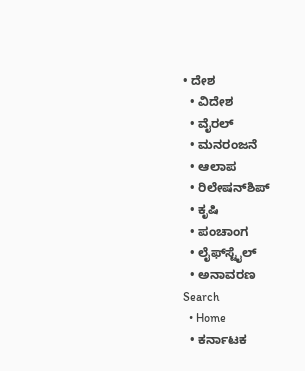• ದೇಶ
  • ವಿದೇಶ
  • ವೈರಲ್
  • ಮನರಂಜನೆ
  • ಆಲಾಪ
  • ರಿಲೇಷನ್‌ಶಿಪ್
  • ಕೃಷಿ
  • ಪಂಚಾಂಗ
  • ಲೈಫ್‌ಸ್ಟೈಲ್
  • ಅನಾವರಣ
Search
  • Home
  • ಕರ್ನಾಟಕ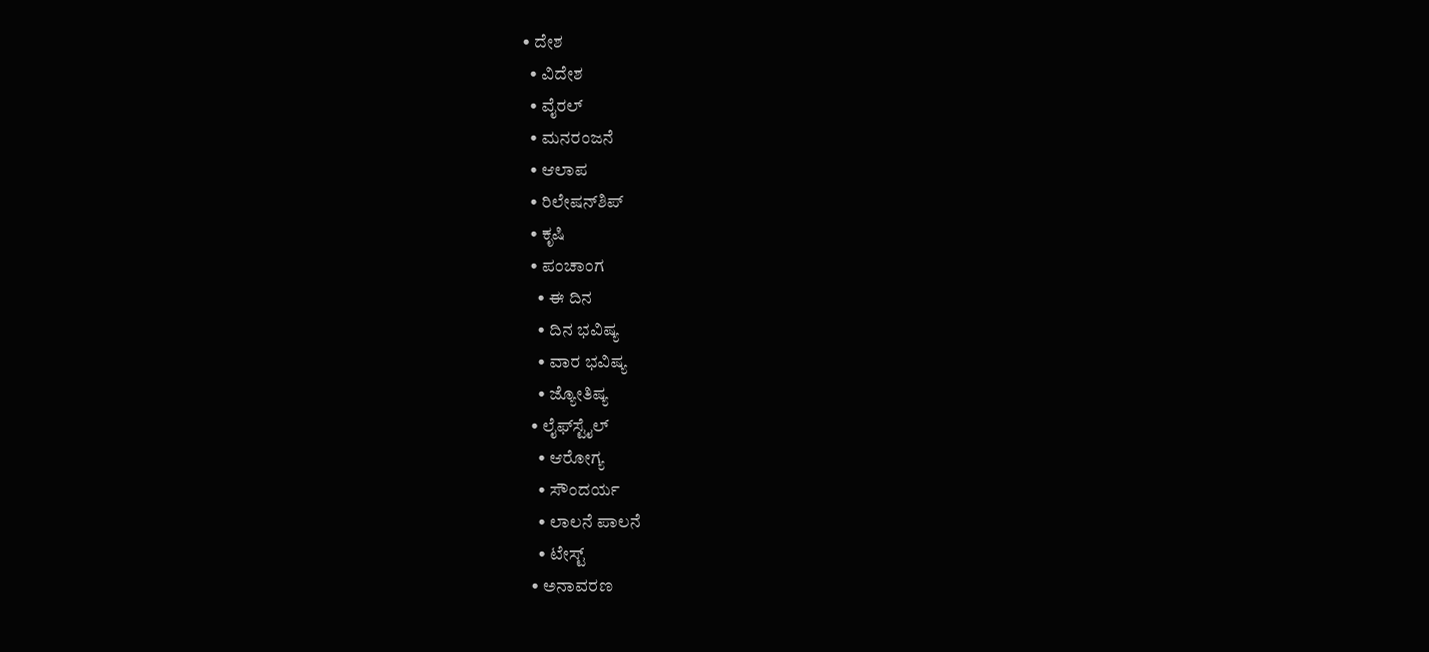• ದೇಶ
  • ವಿದೇಶ
  • ವೈರಲ್
  • ಮನರಂಜನೆ
  • ಆಲಾಪ
  • ರಿಲೇಷನ್‌ಶಿಪ್
  • ಕೃಷಿ
  • ಪಂಚಾಂಗ
    • ಈ ದಿನ
    • ದಿನ ಭವಿಷ್ಯ
    • ವಾರ ಭವಿಷ್ಯ
    • ಜ್ಯೋತಿಷ್ಯ
  • ಲೈಫ್‌ಸ್ಟೈಲ್
    • ಆರೋಗ್ಯ
    • ಸೌಂದರ್ಯ
    • ಲಾಲನೆ ಪಾಲನೆ
    • ಟೇಸ್ಟ್
  • ಅನಾವರಣ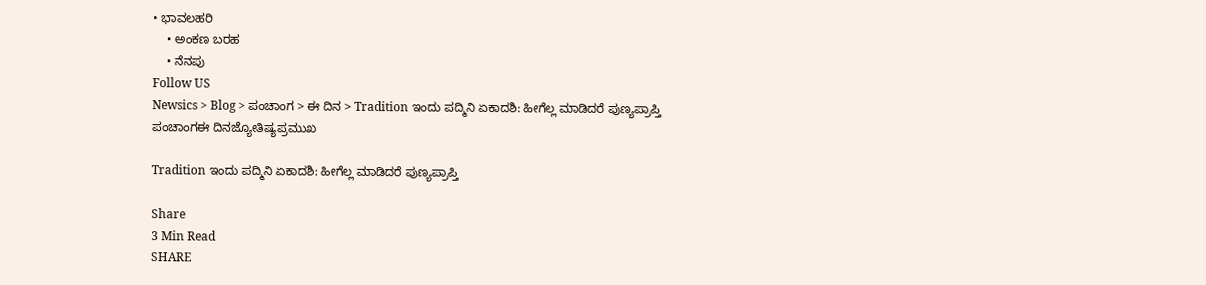• ಭಾವಲಹರಿ
    • ಅಂಕಣ ಬರಹ
    • ನೆನಪು
Follow US
Newsics > Blog > ಪಂಚಾಂಗ > ಈ ದಿನ > Tradition ಇಂದು ಪದ್ಮಿನಿ‌ ಏಕಾದಶಿ: ಹೀಗೆಲ್ಲ ಮಾಡಿದರೆ ಪುಣ್ಯಪ್ರಾಪ್ತಿ
ಪಂಚಾಂಗಈ ದಿನಜ್ಯೋತಿಷ್ಯಪ್ರಮುಖ

Tradition ಇಂದು ಪದ್ಮಿನಿ‌ ಏಕಾದಶಿ: ಹೀಗೆಲ್ಲ ಮಾಡಿದರೆ ಪುಣ್ಯಪ್ರಾಪ್ತಿ

Share
3 Min Read
SHARE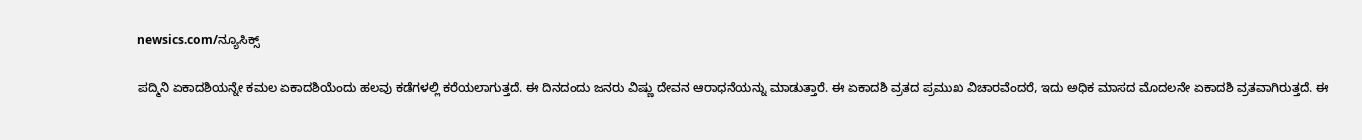newsics.com/ನ್ಯೂಸಿಕ್ಸ್

ಪದ್ಮಿನಿ ಏಕಾದಶಿಯನ್ನೇ ಕಮಲ ಏಕಾದಶಿಯೆಂದು ಹಲವು ಕಡೆಗಳಲ್ಲಿ ಕರೆಯಲಾಗುತ್ತದೆ. ಈ ದಿನದಂದು ಜನರು ವಿಷ್ಣು ದೇವನ ಆರಾಧನೆಯನ್ನು ಮಾಡುತ್ತಾರೆ. ಈ ಏಕಾದಶಿ ವ್ರತದ ಪ್ರಮುಖ ವಿಚಾರವೆಂದರೆ, ಇದು ಅಧಿಕ ಮಾಸದ ಮೊದಲನೇ ಏಕಾದಶಿ ವ್ರತವಾಗಿರುತ್ತದೆ. ಈ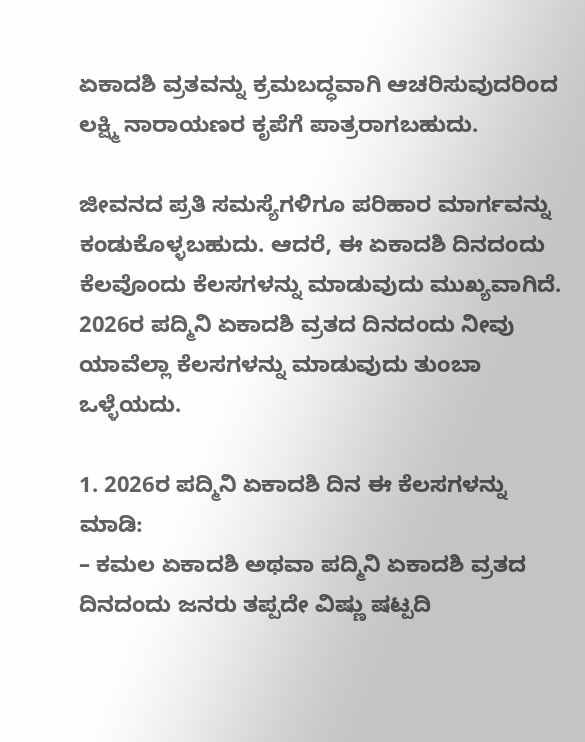ಏಕಾದಶಿ ವ್ರತವನ್ನು ಕ್ರಮಬದ್ಧವಾಗಿ ಆಚರಿಸುವುದರಿಂದ ಲಕ್ಷ್ಮಿ ನಾರಾಯಣರ ಕೃಪೆಗೆ ಪಾತ್ರರಾಗಬಹುದು.

ಜೀವನದ ಪ್ರತಿ ಸಮಸ್ಯೆಗಳಿಗೂ ಪರಿಹಾರ ಮಾರ್ಗವನ್ನು ಕಂಡುಕೊಳ್ಳಬಹುದು. ಆದರೆ, ಈ ಏಕಾದಶಿ ದಿನದಂದು ಕೆಲವೊಂದು ಕೆಲಸಗಳನ್ನು ಮಾಡುವುದು ಮುಖ್ಯವಾಗಿದೆ. 2026ರ ಪದ್ಮಿನಿ ಏಕಾದಶಿ ವ್ರತದ ದಿನದಂದು ನೀವು ಯಾವೆಲ್ಲಾ ಕೆಲಸಗಳನ್ನು ಮಾಡುವುದು ತುಂಬಾ ಒಳ್ಳೆಯದು.

1. 2026ರ ಪದ್ಮಿನಿ ಏಕಾದಶಿ ದಿನ ಈ ಕೆಲಸಗಳನ್ನು ಮಾಡಿ:
– ಕಮಲ ಏಕಾದಶಿ ಅಥವಾ ಪದ್ಮಿನಿ ಏಕಾದಶಿ ವ್ರತದ ದಿನದಂದು ಜನರು ತಪ್ಪದೇ ವಿಷ್ಣು ಷಟ್ಪದಿ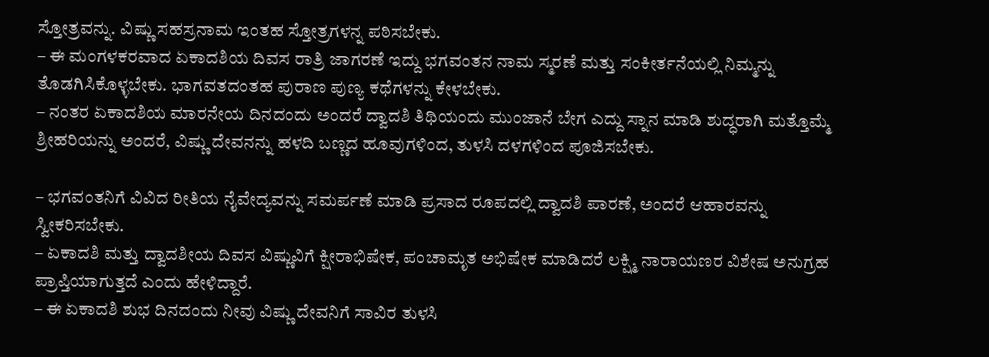ಸ್ತೋತ್ರವನ್ನು. ವಿಷ್ಣು ಸಹಸ್ರನಾಮ ಇಂತಹ ಸ್ತೋತ್ರಗಳನ್ನ ಪಠಿಸಬೇಕು.
– ಈ ಮಂಗಳಕರವಾದ ಏಕಾದಶಿಯ ದಿವಸ ರಾತ್ರಿ ಜಾಗರಣೆ ಇದ್ದು ಭಗವಂತನ ನಾಮ ಸ್ಮರಣೆ ಮತ್ತು ಸಂಕೀರ್ತನೆಯಲ್ಲಿ ನಿಮ್ಮನ್ನು ತೊಡಗಿಸಿಕೊಳ್ಳಬೇಕು. ಭಾಗವತದಂತಹ ಪುರಾಣ ಪುಣ್ಯ ಕಥೆಗಳನ್ನು ಕೇಳಬೇಕು.
– ನಂತರ ಏಕಾದಶಿಯ ಮಾರನೇಯ ದಿನದಂದು ಅಂದರೆ ದ್ವಾದಶಿ ತಿಥಿಯಂದು ಮುಂಜಾನೆ ಬೇಗ ಎದ್ದು ಸ್ನಾನ ಮಾಡಿ ಶುದ್ಧರಾಗಿ ಮತ್ತೊಮ್ಮೆ ಶ್ರೀಹರಿಯನ್ನು ಅಂದರೆ, ವಿಷ್ಣು ದೇವನನ್ನು ಹಳದಿ ಬಣ್ಣದ ಹೂವುಗಳಿಂದ, ತುಳಸಿ ದಳಗಳಿಂದ ಪೂಜಿಸಬೇಕು.

– ಭಗವಂತನಿಗೆ ವಿವಿದ ರೀತಿಯ ನೈವೇದ್ಯವನ್ನು ಸಮರ್ಪಣೆ ಮಾಡಿ ಪ್ರಸಾದ ರೂಪದಲ್ಲಿ ದ್ವಾದಶಿ ಪಾರಣೆ, ಅಂದರೆ ಆಹಾರವನ್ನು ಸ್ವೀಕರಿಸಬೇಕು.
– ಏಕಾದಶಿ ಮತ್ತು ದ್ವಾದಶೀಯ ದಿವಸ ವಿಷ್ಣುವಿಗೆ ಕ್ಷೀರಾಭಿಷೇಕ, ಪಂಚಾಮೃತ ಅಭಿಷೇಕ ಮಾಡಿದರೆ ಲಕ್ಷ್ಮಿ ನಾರಾಯಣರ ವಿಶೇಷ ಅನುಗ್ರಹ ಪ್ರಾಪ್ತಿಯಾಗುತ್ತದೆ ಎಂದು ಹೇಳಿದ್ದಾರೆ.
– ಈ ಏಕಾದಶಿ ಶುಭ ದಿನದಂದು ನೀವು ವಿಷ್ಣು ದೇವನಿಗೆ ಸಾವಿರ ತುಳಸಿ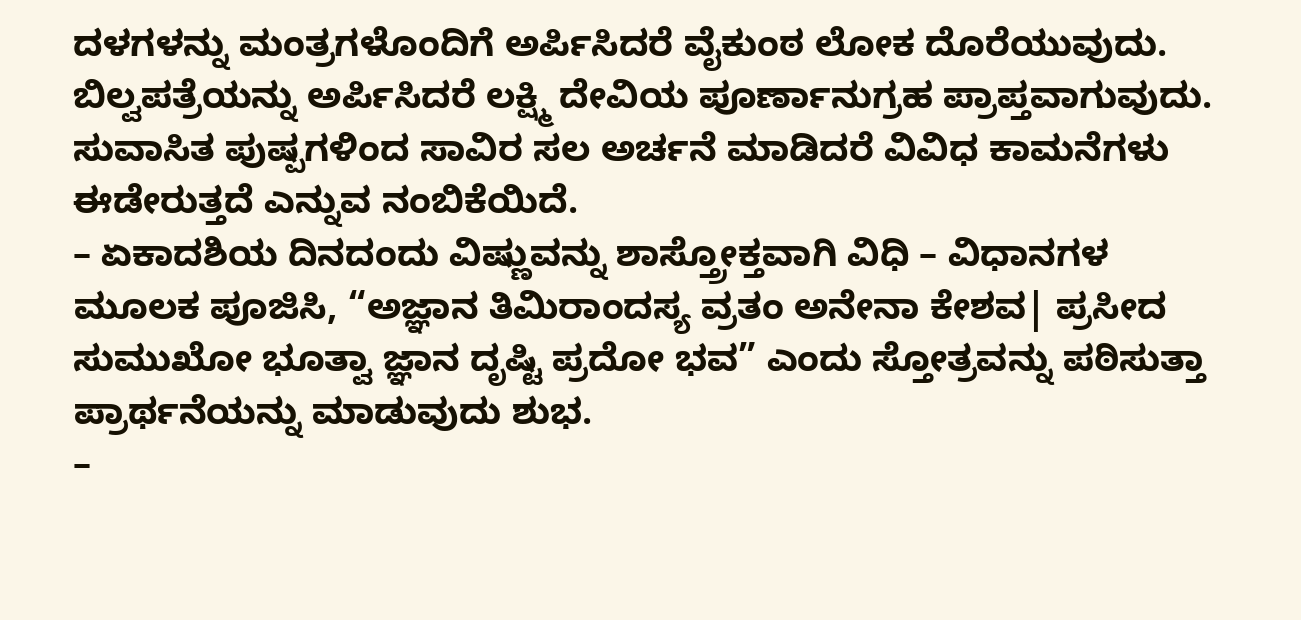ದಳಗಳನ್ನು ಮಂತ್ರಗಳೊಂದಿಗೆ ಅರ್ಪಿಸಿದರೆ ವೈಕುಂಠ ಲೋಕ ದೊರೆಯುವುದು. ಬಿಲ್ವಪತ್ರೆಯನ್ನು ಅರ್ಪಿಸಿದರೆ ಲಕ್ಷ್ಮಿ ದೇವಿಯ ಪೂರ್ಣಾನುಗ್ರಹ ಪ್ರಾಪ್ತವಾಗುವುದು. ಸುವಾಸಿತ ಪುಷ್ಪಗಳಿಂದ ಸಾವಿರ ಸಲ ಅರ್ಚನೆ ಮಾಡಿದರೆ ವಿವಿಧ ಕಾಮನೆಗಳು ಈಡೇರುತ್ತದೆ ಎನ್ನುವ ನಂಬಿಕೆಯಿದೆ.
– ಏಕಾದಶಿಯ ದಿನದಂದು ವಿಷ್ಣುವನ್ನು ಶಾಸ್ತ್ರೋಕ್ತವಾಗಿ ವಿಧಿ – ವಿಧಾನಗಳ ಮೂಲಕ ಪೂಜಿಸಿ, “ಅಜ್ಞಾನ ತಿಮಿರಾಂದಸ್ಯ ವ್ರತಂ ಅನೇನಾ ಕೇಶವ| ಪ್ರಸೀದ ಸುಮುಖೋ ಭೂತ್ವಾ ಜ್ಞಾನ ದೃಷ್ಟಿ ಪ್ರದೋ ಭವ” ಎಂದು ಸ್ತೋತ್ರವನ್ನು ಪಠಿಸುತ್ತಾ ಪ್ರಾರ್ಥನೆಯನ್ನು ಮಾಡುವುದು ಶುಭ.
–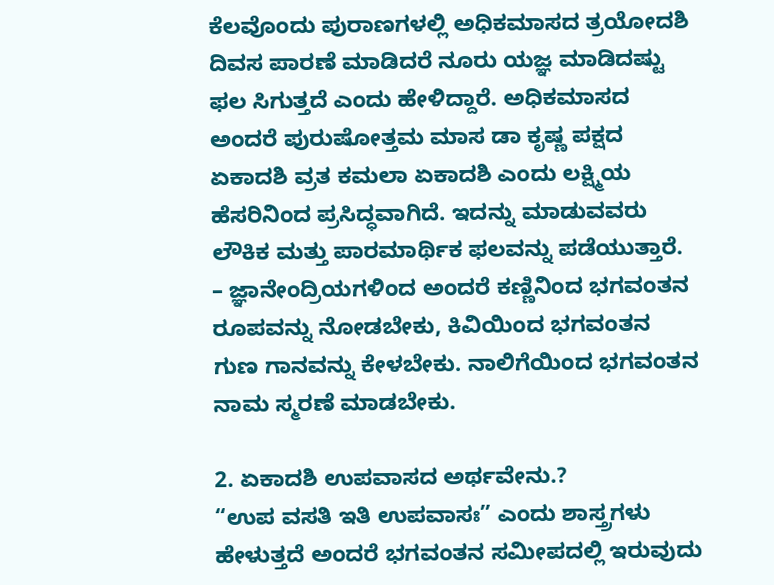ಕೆಲವೊಂದು ಪುರಾಣಗಳಲ್ಲಿ ಅಧಿಕಮಾಸದ ತ್ರಯೋದಶಿ ದಿವಸ ಪಾರಣೆ ಮಾಡಿದರೆ ನೂರು ಯಜ್ಞ ಮಾಡಿದಷ್ಟು ಫಲ ಸಿಗುತ್ತದೆ ಎಂದು ಹೇಳಿದ್ದಾರೆ. ಅಧಿಕಮಾಸದ ಅಂದರೆ ಪುರುಷೋತ್ತಮ ಮಾಸ ಡಾ ಕೃಷ್ಣ ಪಕ್ಷದ ಏಕಾದಶಿ ವ್ರತ ಕಮಲಾ ಏಕಾದಶಿ ಎಂದು ಲಕ್ಷ್ಮಿಯ ಹೆಸರಿನಿಂದ ಪ್ರಸಿದ್ಧವಾಗಿದೆ. ಇದನ್ನು ಮಾಡುವವರು ಲೌಕಿಕ ಮತ್ತು ಪಾರಮಾರ್ಥಿಕ ಫಲವನ್ನು ಪಡೆಯುತ್ತಾರೆ.
– ಜ್ಞಾನೇಂದ್ರಿಯಗಳಿಂದ ಅಂದರೆ ಕಣ್ಣಿನಿಂದ ಭಗವಂತನ ರೂಪವನ್ನು ನೋಡಬೇಕು, ಕಿವಿಯಿಂದ ಭಗವಂತನ ಗುಣ ಗಾನವನ್ನು ಕೇಳಬೇಕು. ನಾಲಿಗೆಯಿಂದ ಭಗವಂತನ ನಾಮ ಸ್ಮರಣೆ ಮಾಡಬೇಕು.

2. ಏಕಾದಶಿ ಉಪವಾಸದ ಅರ್ಥವೇನು.?
“ಉಪ ವಸತಿ ಇತಿ ಉಪವಾಸಃ” ಎಂದು ಶಾಸ್ತ್ರಗಳು ಹೇಳುತ್ತದೆ ಅಂದರೆ ಭಗವಂತನ ಸಮೀಪದಲ್ಲಿ ಇರುವುದು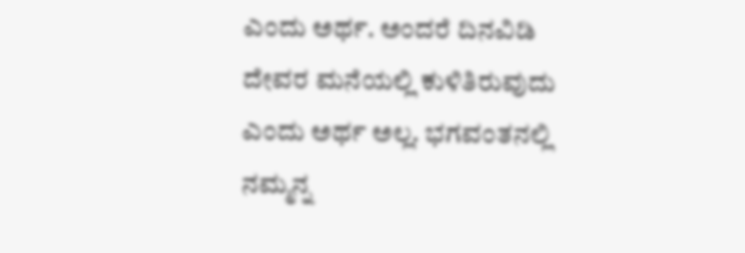ಎಂದು ಅರ್ಥ. ಅಂದರೆ ದಿನವಿಡಿ ದೇವರ ಮನೆಯಲ್ಲಿ ಕುಳಿತಿರುವುದು ಎಂದು ಅರ್ಥ ಅಲ್ಲ. ಭಗವಂತನಲ್ಲಿ ನಮ್ಮನ್ನ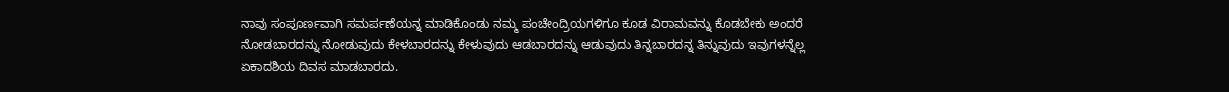ನಾವು ಸಂಪೂರ್ಣವಾಗಿ ಸಮರ್ಪಣೆಯನ್ನ ಮಾಡಿಕೊಂಡು ನಮ್ಮ ಪಂಚೇಂದ್ರಿಯಗಳಿಗೂ ಕೂಡ ವಿರಾಮವನ್ನು ಕೊಡಬೇಕು ಅಂದರೆ ನೋಡಬಾರದನ್ನು ನೋಡುವುದು ಕೇಳಬಾರದನ್ನು ಕೇಳುವುದು ಆಡಬಾರದನ್ನು ಆಡುವುದು ತಿನ್ನಬಾರದನ್ನ ತಿನ್ನುವುದು ಇವುಗಳನ್ನೆಲ್ಲ ಏಕಾದಶಿಯ ದಿವಸ ಮಾಡಬಾರದು.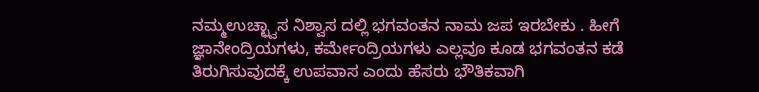ನಮ್ಮಉಚ್ಛ್ವಾಸ ನಿಶ್ವಾಸ ದಲ್ಲಿ ಭಗವಂತನ ನಾಮ ಜಪ ಇರಬೇಕು . ಹೀಗೆ ಜ್ಞಾನೇಂದ್ರಿಯಗಳು, ಕರ್ಮೇಂದ್ರಿಯಗಳು ಎಲ್ಲವೂ ಕೂಡ ಭಗವಂತನ ಕಡೆ ತಿರುಗಿಸುವುದಕ್ಕೆ ಉಪವಾಸ ಎಂದು ಹೆಸರು ಭೌತಿಕವಾಗಿ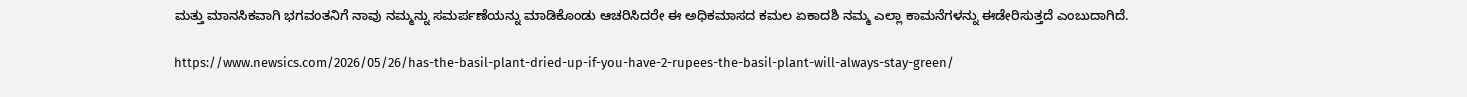ಮತ್ತು ಮಾನಸಿಕವಾಗಿ ಭಗವಂತನಿಗೆ ನಾವು ನಮ್ಮನ್ನು ಸಮರ್ಪಣೆಯನ್ನು ಮಾಡಿಕೊಂಡು ಆಚರಿಸಿದರೇ ಈ ಅಧಿಕಮಾಸದ ಕಮಲ ಏಕಾದಶಿ ನಮ್ಮ ಎಲ್ಲಾ ಕಾಮನೆಗಳನ್ನು ಈಡೇರಿಸುತ್ತದೆ ಎಂಬುದಾಗಿದೆ.

https://www.newsics.com/2026/05/26/has-the-basil-plant-dried-up-if-you-have-2-rupees-the-basil-plant-will-always-stay-green/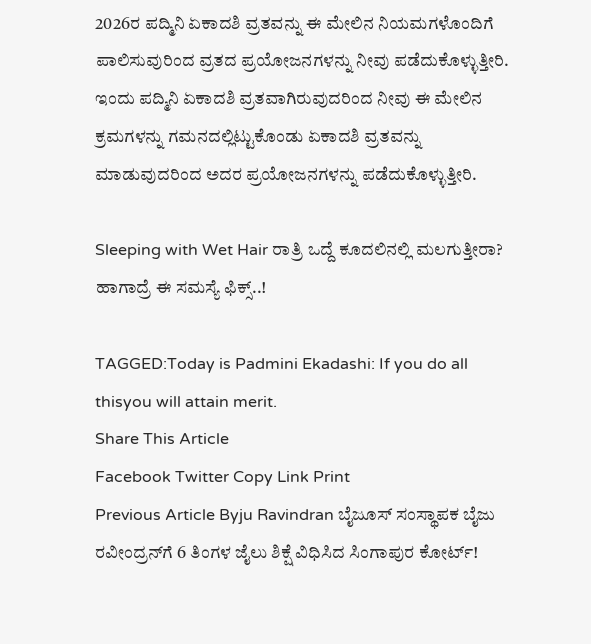2026ರ ಪದ್ಮಿನಿ ಏಕಾದಶಿ ವ್ರತವನ್ನು ಈ ಮೇಲಿನ ನಿಯಮಗಳೊಂದಿಗೆ ಪಾಲಿಸುವುರಿಂದ ವ್ರತದ ಪ್ರಯೋಜನಗಳನ್ನು ನೀವು ಪಡೆದುಕೊಳ್ಳುತ್ತೀರಿ. ಇಂದು ಪದ್ಮಿನಿ ಏಕಾದಶಿ ವ್ರತವಾಗಿರುವುದರಿಂದ ನೀವು ಈ ಮೇಲಿನ ಕ್ರಮಗಳನ್ನು ಗಮನದಲ್ಲಿಟ್ಟುಕೊಂಡು ಏಕಾದಶಿ ವ್ರತವನ್ನು ಮಾಡುವುದರಿಂದ ಅದರ ಪ್ರಯೋಜನಗಳನ್ನು ಪಡೆದುಕೊಳ್ಳುತ್ತೀರಿ.

Sleeping with Wet Hair ರಾತ್ರಿ ಒದ್ದೆ ಕೂದಲಿನಲ್ಲಿ ಮಲಗುತ್ತೀರಾ? ಹಾಗಾದ್ರೆ ಈ ಸಮಸ್ಯೆ ಫಿಕ್ಸ್..!

TAGGED:Today is Padmini Ekadashi: If you do all thisyou will attain merit.
Share This Article
Facebook Twitter Copy Link Print
Previous Article Byju Ravindran ಬೈಜೂಸ್ ಸಂಸ್ಥಾಪಕ ಬೈಜು ರವೀಂದ್ರನ್‌ಗೆ 6 ತಿಂಗಳ ಜೈಲು ಶಿಕ್ಷೆ ವಿಧಿಸಿದ ಸಿಂಗಾಪುರ ಕೋರ್ಟ್!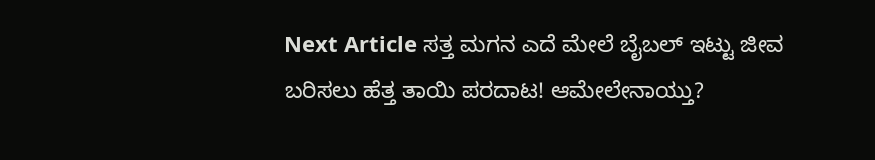Next Article ಸತ್ತ ಮಗನ ಎದೆ ಮೇಲೆ ಬೈಬಲ್ ಇಟ್ಟು ಜೀವ ಬರಿಸಲು ಹೆತ್ತ ತಾಯಿ ಪರದಾಟ! ಆಮೇಲೇನಾಯ್ತು?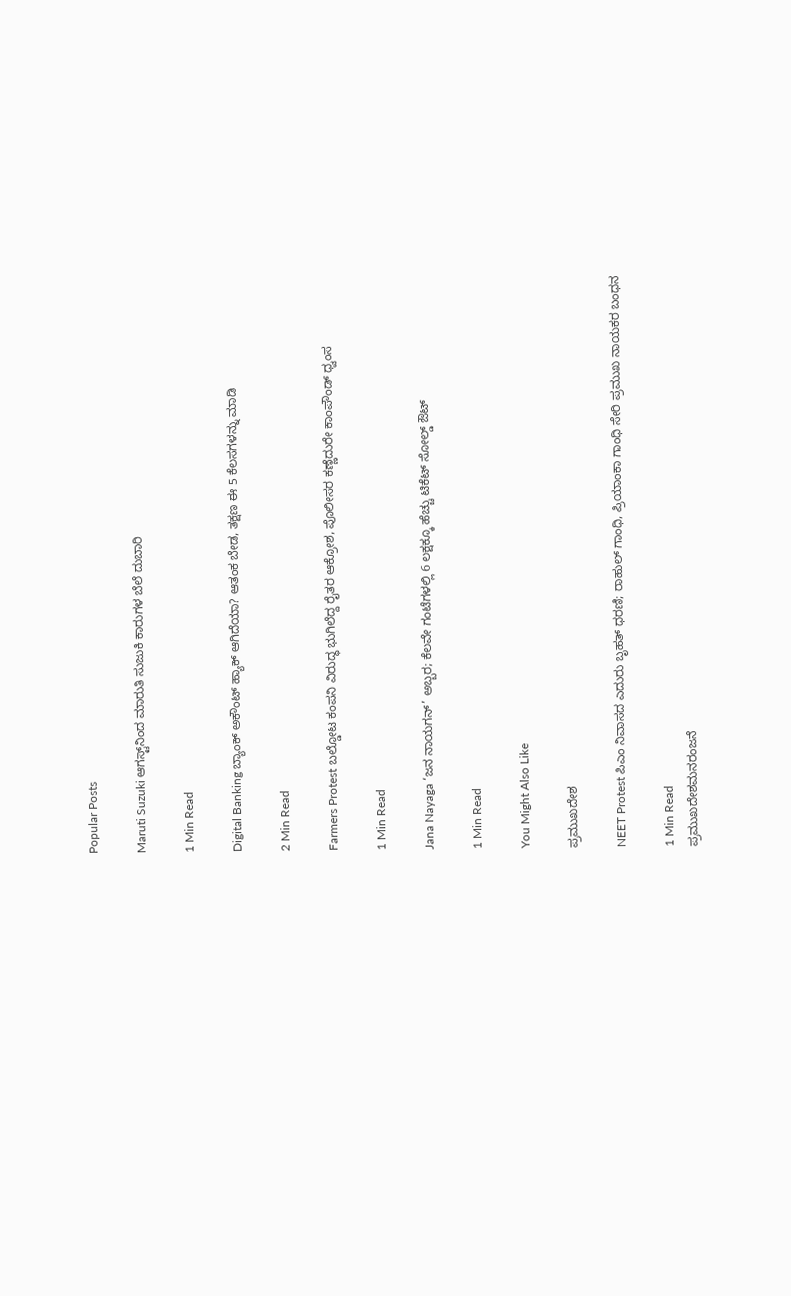Popular Posts

Maruti Suzuki ಆಗಸ್ಟ್‌ನಿಂದ ಮಾರುತಿ ಸುಜುಕಿ ಕಾರುಗಳ ಬೆಲೆ ದುಬಾರಿ

1 Min Read

Digital Banking ಬ್ಯಾಂಕ್ ಅಕೌಂಟ್ ಹ್ಯಾಕ್ ಆಗಿದೆಯಾ? ಆತಂಕ ಬೇಡ, ತಕ್ಷಣ ಈ 5 ಕೆಲಸಗಳನ್ನು ಮಾಡಿ

2 Min Read

Farmers Protest ಬಲ್ಡೋಟ ಕಂಪನಿ ವಿರುದ್ಧ ಭುಗಿಲೆದ್ದ ರೈತರ ಆಕ್ರೋಶ, ಪೊಲೀಸರ ಕಣ್ಣೆದುರೇ ಕಾಂಪೌಂಡ್ ಧ್ವಂಸ

1 Min Read

Jana Nayaga ‘ಜನ ನಾಯಗನ್’ ಅಬ್ಬರ; ಕೆಲವೇ ಗಂಟೆಗಳಲ್ಲಿ 6 ಲಕ್ಷಕ್ಕೂ ಹೆಚ್ಚು ಟಿಕೆಟ್ ಸೋಲ್ಡ್ ಔಟ್

1 Min Read

You Might Also Like

ಪ್ರಮುಖದೇಶ

NEET Protest ಪಿಎಂ ನಿವಾಸದ ಎದುರು ಬೃಹತ್ ಧರಣಿ; ರಾಹುಲ್ ಗಾಂಧಿ, ಪ್ರಿಯಾಂಕಾ ಗಾಂಧಿ ಸೇರಿ ಪ್ರಮುಖ ನಾಯಕರ ಬಂಧನ

1 Min Read
ಪ್ರಮುಖದೇಶಮನರಂಜನೆ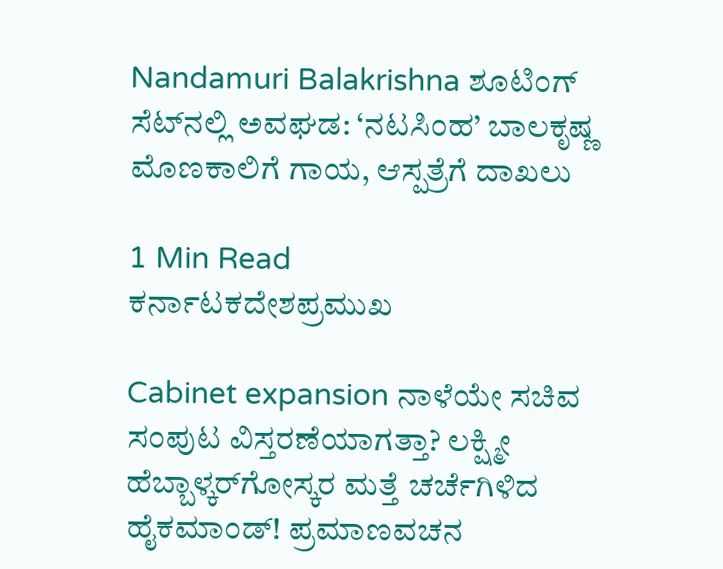Nandamuri Balakrishna ಶೂಟಿಂಗ್ ಸೆಟ್‌ನಲ್ಲಿ ಅವಘಡ: ‘ನಟಸಿಂಹ’ ಬಾಲಕೃಷ್ಣ ಮೊಣಕಾಲಿಗೆ ಗಾಯ, ಆಸ್ಪತ್ರೆಗೆ ದಾಖಲು

1 Min Read
ಕರ್ನಾಟಕದೇಶಪ್ರಮುಖ

Cabinet expansion ನಾಳೆಯೇ ಸಚಿವ ಸಂಪುಟ ವಿಸ್ತರಣೆಯಾಗತ್ತಾ? ಲಕ್ಷ್ಮೀ ಹೆಬ್ಬಾಳ್ಕರ್‌ಗೋಸ್ಕರ ಮತ್ತೆ ಚರ್ಚೆಗಿಳಿದ ಹೈಕಮಾಂಡ್! ಪ್ರಮಾಣವಚನ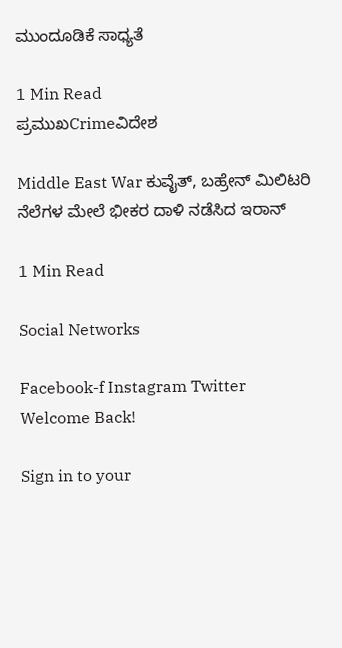ಮುಂದೂಡಿಕೆ ಸಾಧ್ಯತೆ

1 Min Read
ಪ್ರಮುಖCrimeವಿದೇಶ

Middle East War ಕುವೈತ್, ಬಹ್ರೇನ್ ಮಿಲಿಟರಿ ನೆಲೆಗಳ ಮೇಲೆ ಭೀಕರ ದಾಳಿ ನಡೆಸಿದ ಇರಾನ್

1 Min Read

Social Networks

Facebook-f Instagram Twitter
Welcome Back!

Sign in to your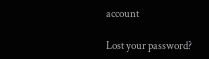account

Lost your password?